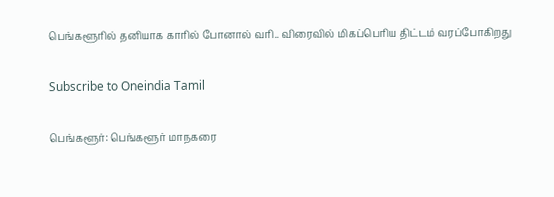பெங்களூரில் தனியாக காரில் போனால் வரி.. விரைவில் மிகப்பெரிய திட்டம் வரப்போகிறது

Subscribe to Oneindia Tamil

பெங்களூர்: பெங்களூர் மாநகரை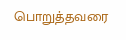பொறுத்தவரை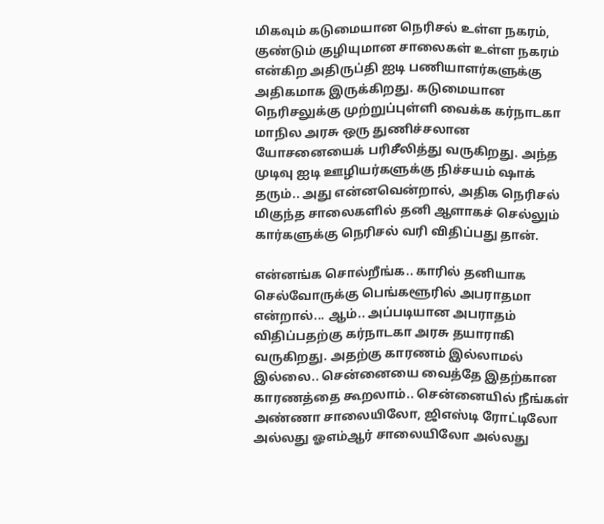மிகவும் கடுமையான நெரிசல் உள்ள நகரம், குண்டும் குழியுமான சாலைகள் உள்ள நகரம் என்கிற அதிருப்தி ஐடி பணியாளர்களுக்கு அதிகமாக இருக்கிறது. கடுமையான நெரிசலுக்கு முற்றுப்புள்ளி வைக்க கர்நாடகா மாநில அரசு ஒரு துணிச்சலான யோசனையைக் பரிசீலித்து வருகிறது. அந்த முடிவு ஐடி ஊழியர்களுக்கு நிச்சயம் ஷாக் தரும்.. அது என்னவென்றால், அதிக நெரிசல் மிகுந்த சாலைகளில் தனி ஆளாகச் செல்லும் கார்களுக்கு நெரிசல் வரி விதிப்பது தான்.

என்னங்க சொல்றீங்க.. காரில் தனியாக செல்வோருக்கு பெங்களூரில் அபராதமா என்றால்... ஆம்.. அப்படியான அபராதம் விதிப்பதற்கு கர்நாடகா அரசு தயாராகி வருகிறது. அதற்கு காரணம் இல்லாமல் இல்லை.. சென்னையை வைத்தே இதற்கான காரணத்தை கூறலாம்.. சென்னையில் நீங்கள் அண்ணா சாலையிலோ, ஜிஎஸ்டி ரோட்டிலோ அல்லது ஓஎம்ஆர் சாலையிலோ அல்லது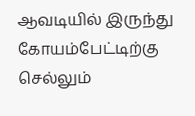ஆவடியில் இருந்து கோயம்பேட்டிற்கு செல்லும்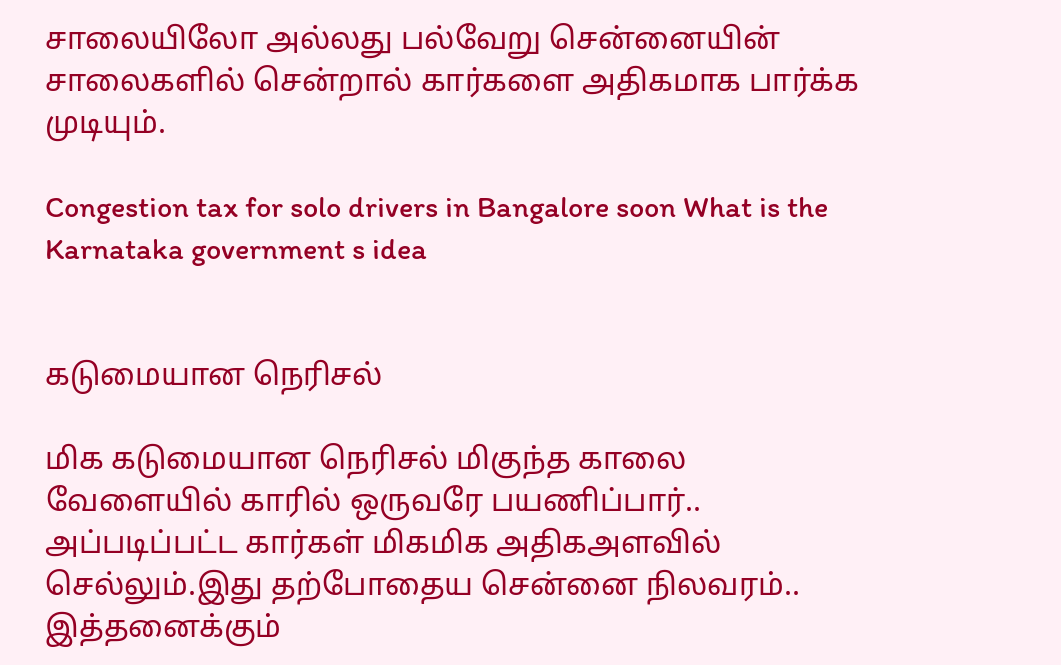சாலையிலோ அல்லது பல்வேறு சென்னையின் சாலைகளில் சென்றால் கார்களை அதிகமாக பார்க்க முடியும்.

Congestion tax for solo drivers in Bangalore soon What is the Karnataka government s idea


கடுமையான நெரிசல்

மிக கடுமையான நெரிசல் மிகுந்த காலை வேளையில் காரில் ஒருவரே பயணிப்பார்.. அப்படிப்பட்ட கார்கள் மிகமிக அதிகஅளவில் செல்லும்.இது தற்போதைய சென்னை நிலவரம்.. இத்தனைக்கும்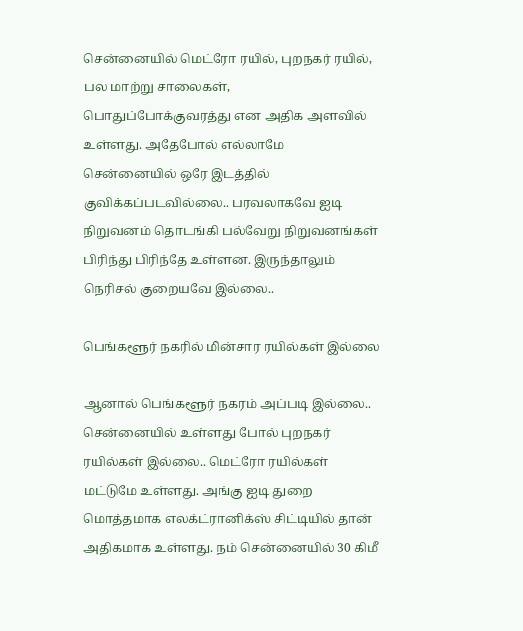சென்னையில் மெட்ரோ ரயில், புறநகர் ரயில், பல மாற்று சாலைகள், பொதுப்போக்குவரத்து என அதிக அளவில் உள்ளது. அதேபோல் எல்லாமே சென்னையில் ஒரே இடத்தில் குவிக்கப்படவில்லை.. பரவலாகவே ஐடி நிறுவனம் தொடங்கி பல்வேறு நிறுவனங்கள் பிரிந்து பிரிந்தே உள்ளன. இருந்தாலும் நெரிசல் குறையவே இல்லை..

பெங்களூர் நகரில் மின்சார ரயில்கள் இல்லை

ஆனால் பெங்களூர் நகரம் அப்படி இல்லை.. சென்னையில் உள்ளது போல் புறநகர் ரயில்கள் இல்லை.. மெட்ரோ ரயில்கள் மட்டுமே உள்ளது. அங்கு ஐடி துறை மொத்தமாக எலக்ட்ரானிக்ஸ் சிட்டியில் தான் அதிகமாக உள்ளது. நம் சென்னையில் 30 கிமீ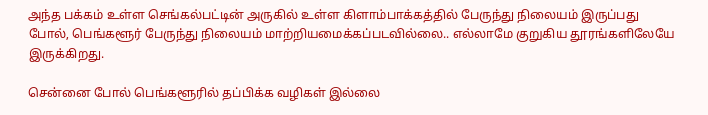அந்த பக்கம் உள்ள செங்கல்பட்டின் அருகில் உள்ள கிளாம்பாக்கத்தில் பேருந்து நிலையம் இருப்பது போல், பெங்களூர் பேருந்து நிலையம் மாற்றியமைக்கப்படவில்லை.. எல்லாமே குறுகிய தூரங்களிலேயே இருக்கிறது.

சென்னை போல் பெங்களூரில் தப்பிக்க வழிகள் இல்லை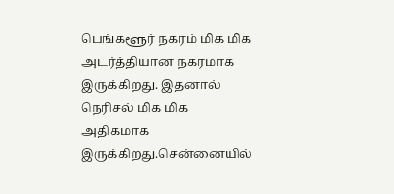பெங்களூர் நகரம் மிக மிக அடர்த்தியான நகரமாக இருக்கிறது. இதனால் நெரிசல் மிக மிக அதிகமாக இருக்கிறது.சென்னையில்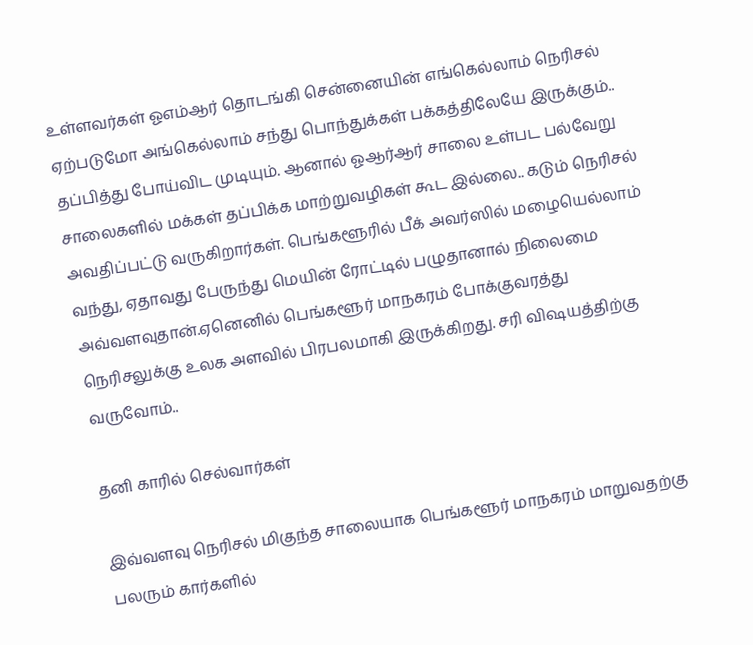உள்ளவர்கள் ஓஎம்ஆர் தொடங்கி சென்னையின் எங்கெல்லாம் நெரிசல் ஏற்படுமோ அங்கெல்லாம் சந்து பொந்துக்கள் பக்கத்திலேயே இருக்கும்.. தப்பித்து போய்விட முடியும். ஆனால் ஓஆர்ஆர் சாலை உள்பட பல்வேறு சாலைகளில் மக்கள் தப்பிக்க மாற்றுவழிகள் கூட இல்லை.. கடும் நெரிசல் அவதிப்பட்டு வருகிறார்கள். பெங்களூரில் பீக் அவர்ஸில் மழையெல்லாம் வந்து, ஏதாவது பேருந்து மெயின் ரோட்டில் பழுதானால் நிலைமை அவ்வளவுதான்.ஏனெனில் பெங்களூர் மாநகரம் போக்குவரத்து நெரிசலுக்கு உலக அளவில் பிரபலமாகி இருக்கிறது. சரி விஷயத்திற்கு வருவோம்..

தனி காரில் செல்வார்கள்

இவ்வளவு நெரிசல் மிகுந்த சாலையாக பெங்களூர் மாநகரம் மாறுவதற்கு பலரும் கார்களில்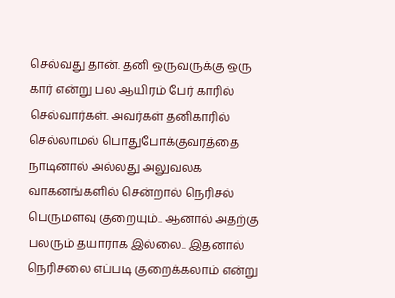செல்வது தான். தனி ஒருவருக்கு ஒரு கார் என்று பல ஆயிரம் பேர் காரில் செல்வார்கள். அவர்கள் தனிகாரில் செல்லாமல் பொதுபோக்குவரத்தை நாடினால் அல்லது அலுவலக வாகனங்களில் சென்றால் நெரிசல் பெருமளவு குறையும்.. ஆனால் அதற்கு பலரும் தயாராக இல்லை.. இதனால் நெரிசலை எப்படி குறைக்கலாம் என்று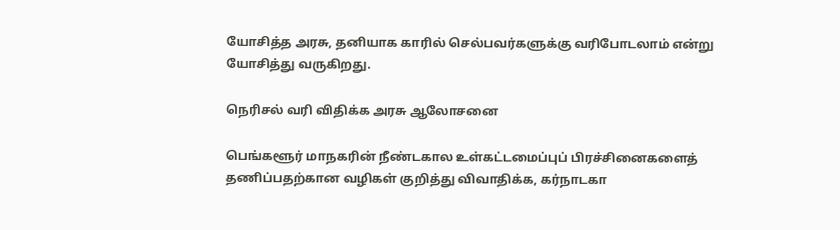யோசித்த அரசு, தனியாக காரில் செல்பவர்களுக்கு வரிபோடலாம் என்று யோசித்து வருகிறது.

நெரிசல் வரி விதிக்க அரசு ஆலோசனை

பெங்களூர் மாநகரின் நீண்டகால உள்கட்டமைப்புப் பிரச்சினைகளைத் தணிப்பதற்கான வழிகள் குறித்து விவாதிக்க, கர்நாடகா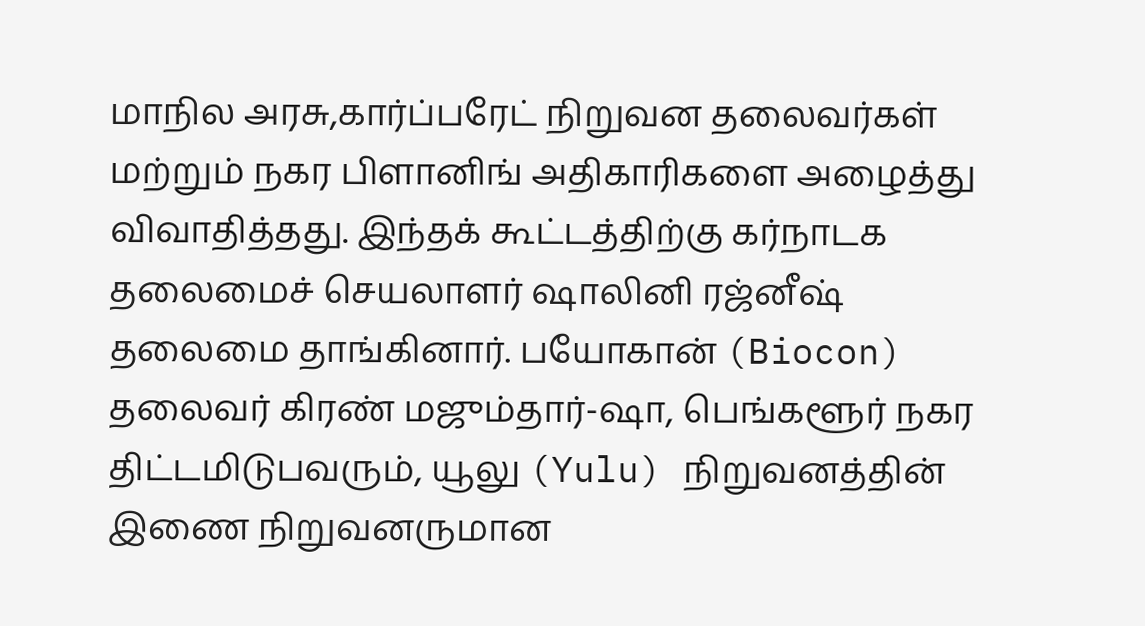மாநில அரசு,கார்ப்பரேட் நிறுவன தலைவர்கள் மற்றும் நகர பிளானிங் அதிகாரிகளை அழைத்து விவாதித்தது. இந்தக் கூட்டத்திற்கு கர்நாடக தலைமைச் செயலாளர் ஷாலினி ரஜ்னீஷ் தலைமை தாங்கினார். பயோகான் (Biocon) தலைவர் கிரண் மஜும்தார்-ஷா, பெங்களூர் நகர திட்டமிடுபவரும், யூலு (Yulu) நிறுவனத்தின் இணை நிறுவனருமான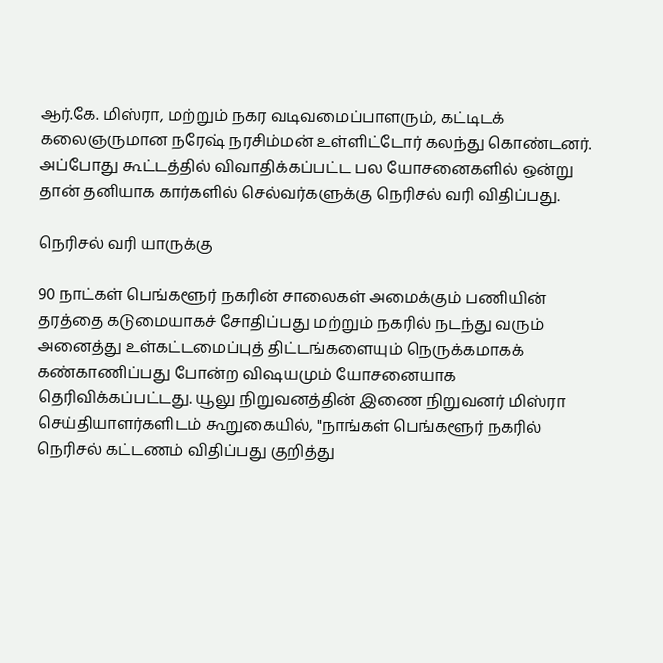ஆர்.கே. மிஸ்ரா, மற்றும் நகர வடிவமைப்பாளரும், கட்டிடக் கலைஞருமான நரேஷ் நரசிம்மன் உள்ளிட்டோர் கலந்து கொண்டனர். அப்போது கூட்டத்தில் விவாதிக்கப்பட்ட பல யோசனைகளில் ஒன்று தான் தனியாக கார்களில் செல்வர்களுக்கு நெரிசல் வரி விதிப்பது.

நெரிசல் வரி யாருக்கு

90 நாட்கள் பெங்களூர் நகரின் சாலைகள் அமைக்கும் பணியின் தரத்தை கடுமையாகச் சோதிப்பது மற்றும் நகரில் நடந்து வரும் அனைத்து உள்கட்டமைப்புத் திட்டங்களையும் நெருக்கமாகக் கண்காணிப்பது போன்ற விஷயமும் யோசனையாக தெரிவிக்கப்பட்டது. யூலு நிறுவனத்தின் இணை நிறுவனர் மிஸ்ரா செய்தியாளர்களிடம் கூறுகையில், "நாங்கள் பெங்களூர் நகரில் நெரிசல் கட்டணம் விதிப்பது குறித்து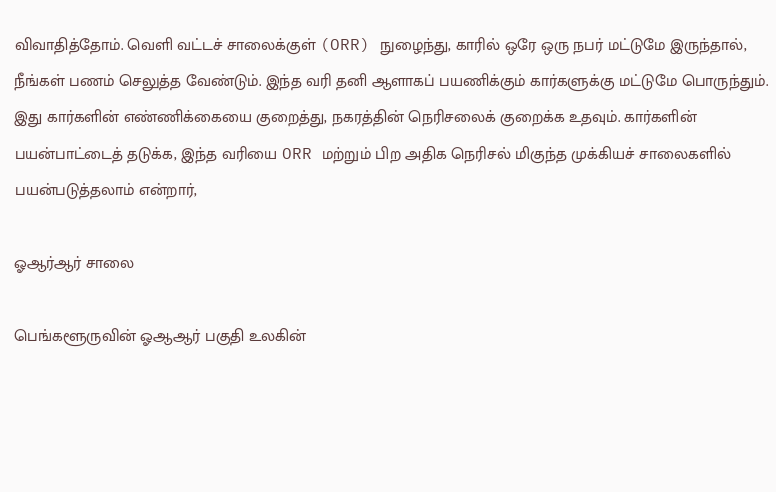விவாதித்தோம். வெளி வட்டச் சாலைக்குள் (ORR) நுழைந்து, காரில் ஒரே ஒரு நபர் மட்டுமே இருந்தால், நீங்கள் பணம் செலுத்த வேண்டும். இந்த வரி தனி ஆளாகப் பயணிக்கும் கார்களுக்கு மட்டுமே பொருந்தும். இது கார்களின் எண்ணிக்கையை குறைத்து, நகரத்தின் நெரிசலைக் குறைக்க உதவும். கார்களின் பயன்பாட்டைத் தடுக்க, இந்த வரியை ORR மற்றும் பிற அதிக நெரிசல் மிகுந்த முக்கியச் சாலைகளில் பயன்படுத்தலாம் என்றார்,

ஓஆர்ஆர் சாலை

பெங்களூருவின் ஓஆஆர் பகுதி உலகின்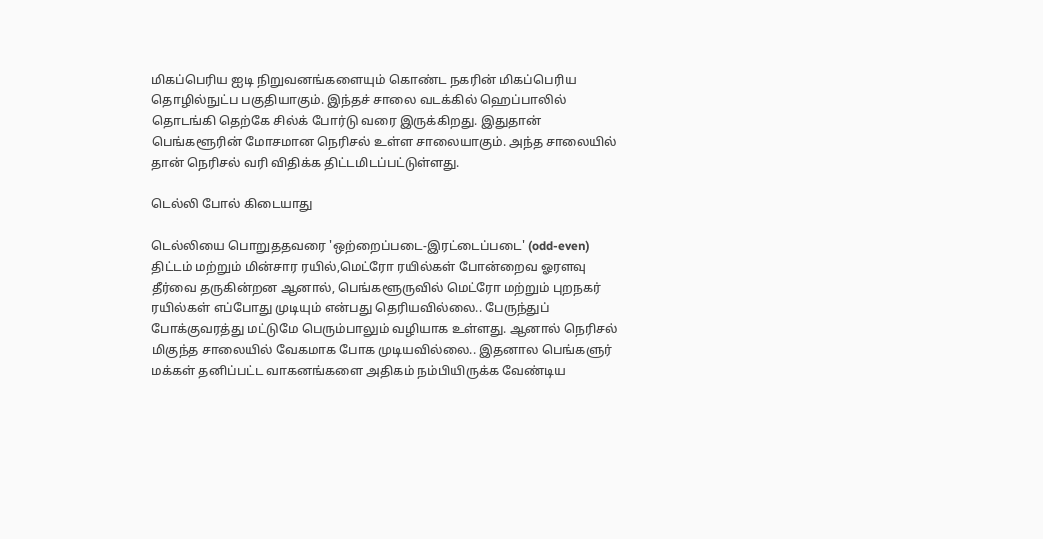மிகப்பெரிய ஐடி நிறுவனங்களையும் கொண்ட நகரின் மிகப்பெரிய தொழில்நுட்ப பகுதியாகும். இந்தச் சாலை வடக்கில் ஹெப்பாலில் தொடங்கி தெற்கே சில்க் போர்டு வரை இருக்கிறது. இதுதான் பெங்களூரின் மோசமான நெரிசல் உள்ள சாலையாகும். அந்த சாலையில் தான் நெரிசல் வரி விதிக்க திட்டமிடப்பட்டுள்ளது.

டெல்லி போல் கிடையாது

டெல்லியை பொறுததவரை 'ஒற்றைப்படை-இரட்டைப்படை' (odd-even) திட்டம் மற்றும் மின்சார ரயில்,மெட்ரோ ரயில்கள் போன்றைவ ஓரளவு தீர்வை தருகின்றன ஆனால், பெங்களூருவில் மெட்ரோ மற்றும் புறநகர் ரயில்கள் எப்போது முடியும் என்பது தெரியவில்லை.. பேருந்துப் போக்குவரத்து மட்டுமே பெரும்பாலும் வழியாக உள்ளது. ஆனால் நெரிசல் மிகுந்த சாலையில் வேகமாக போக முடியவில்லை.. இதனால பெங்களுர் மக்கள் தனிப்பட்ட வாகனங்களை அதிகம் நம்பியிருக்க வேண்டிய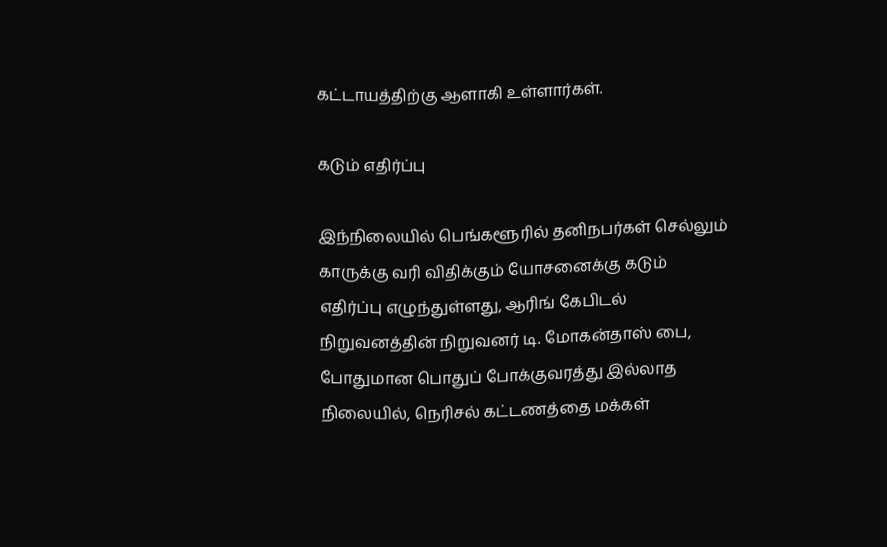கட்டாயத்திற்கு ஆளாகி உள்ளார்கள்.

கடும் எதிர்ப்பு

இந்நிலையில் பெங்களூரில் தனிநபர்கள் செல்லும் காருக்கு வரி விதிக்கும் யோசனைக்கு கடும் எதிர்ப்பு எழுந்துள்ளது, ஆரிங் கேபிடல் நிறுவனத்தின் நிறுவனர் டி. மோகன்தாஸ் பை, போதுமான பொதுப் போக்குவரத்து இல்லாத நிலையில், நெரிசல் கட்டணத்தை மக்கள்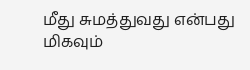மீது சுமத்துவது என்பது மிகவும்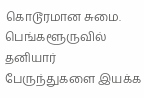கொடூரமான சுமை. பெங்களூருவில் தனியார் பேருந்துகளை இயக்க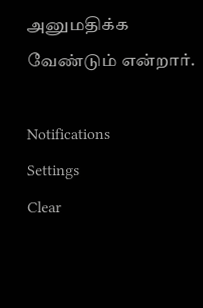அனுமதிக்க வேண்டும் என்றார்.

Notifications
Settings
Clear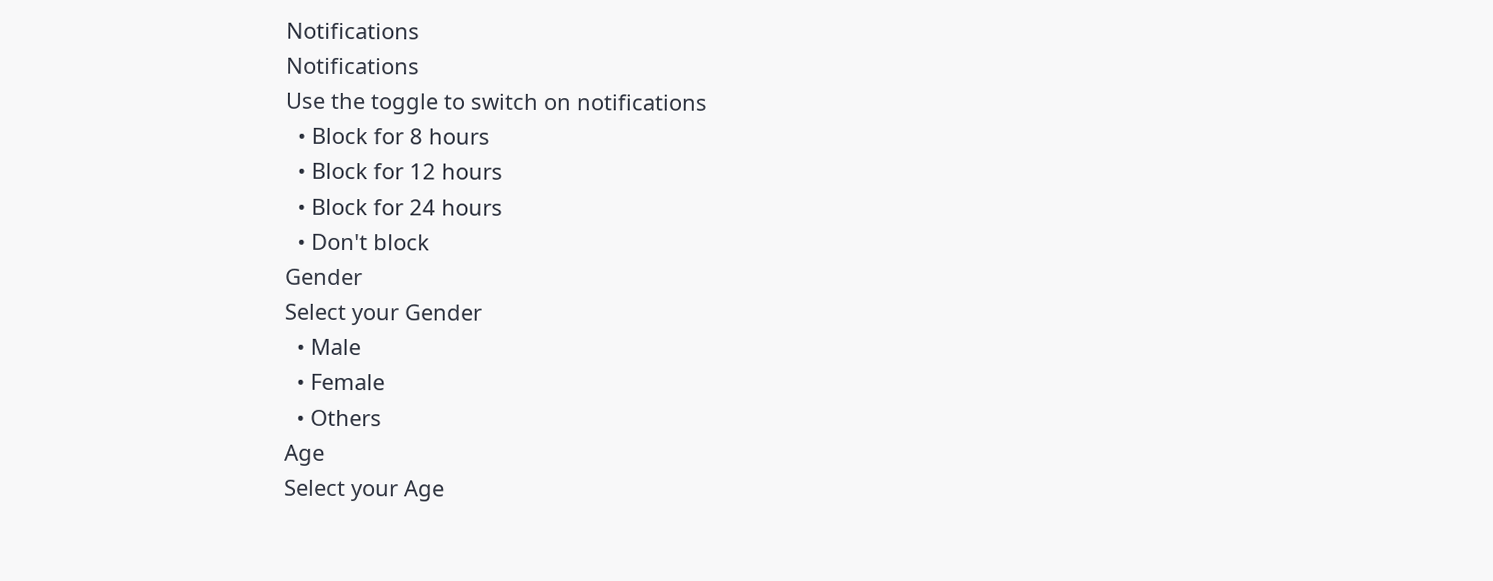Notifications
Notifications
Use the toggle to switch on notifications
  • Block for 8 hours
  • Block for 12 hours
  • Block for 24 hours
  • Don't block
Gender
Select your Gender
  • Male
  • Female
  • Others
Age
Select your Age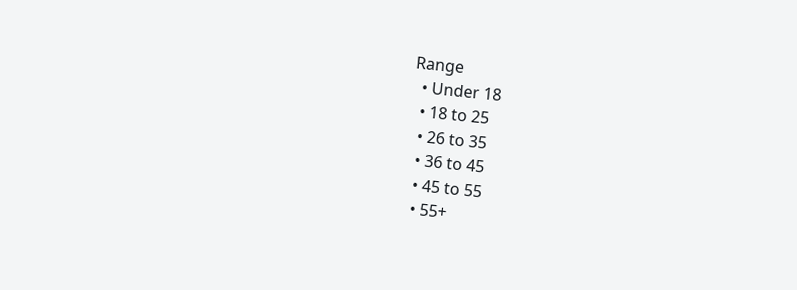Range
  • Under 18
  • 18 to 25
  • 26 to 35
  • 36 to 45
  • 45 to 55
  • 55+